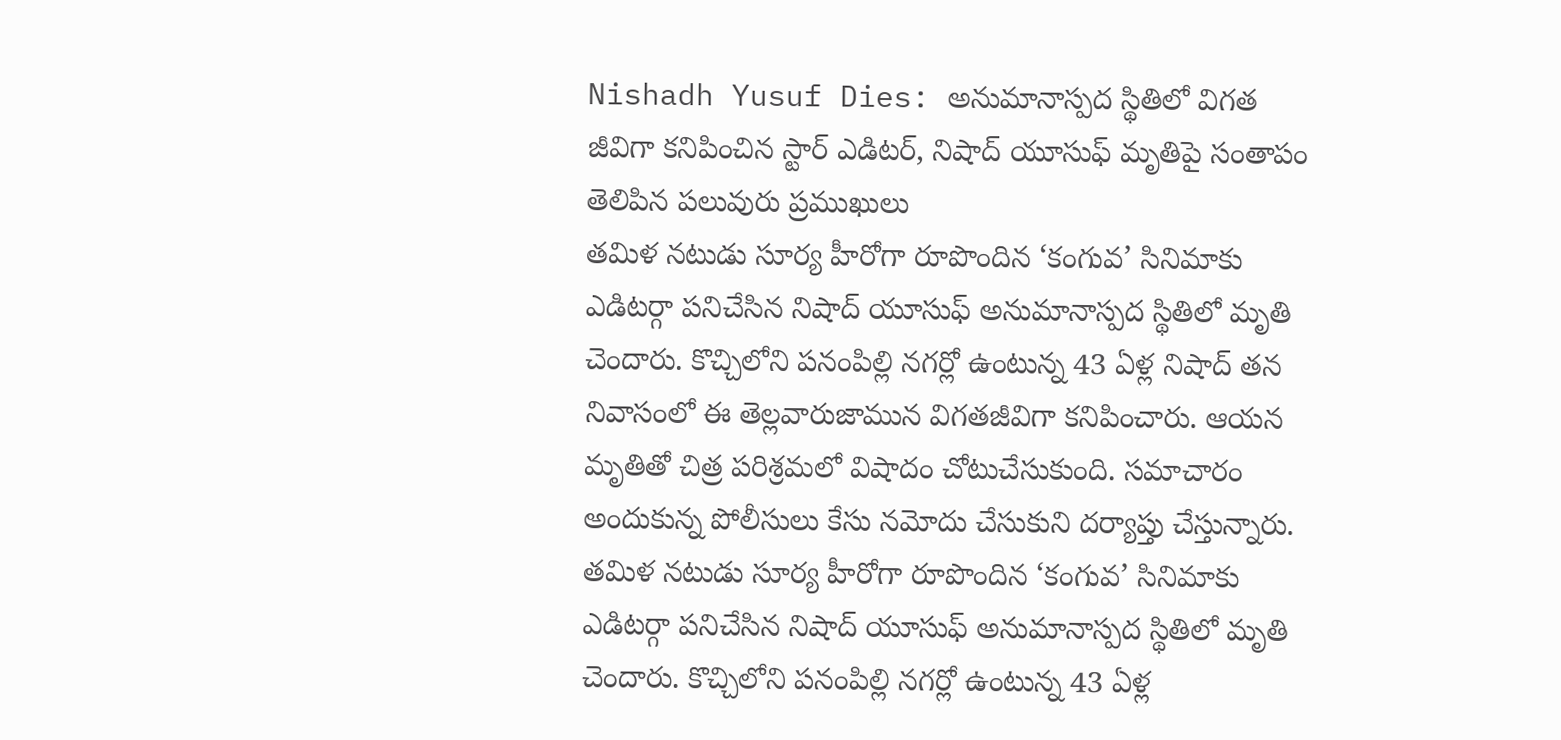Nishadh Yusuf Dies: అనుమానాస్పద స్థితిలో విగత జీవిగా కనిపించిన స్టార్ ఎడిటర్, నిషాద్ యూసుఫ్ మృతిపై సంతాపం తెలిపిన పలువురు ప్రముఖులు
తమిళ నటుడు సూర్య హీరోగా రూపొందిన ‘కంగువ’ సినిమాకు ఎడిటర్గా పనిచేసిన నిషాద్ యూసుఫ్ అనుమానాస్పద స్థితిలో మృతి చెందారు. కొచ్చిలోని పనంపిల్లి నగర్లో ఉంటున్న 43 ఏళ్ల నిషాద్ తన నివాసంలో ఈ తెల్లవారుజామున విగతజీవిగా కనిపించారు. ఆయన మృతితో చిత్ర పరిశ్రమలో విషాదం చోటుచేసుకుంది. సమాచారం అందుకున్న పోలీసులు కేసు నమోదు చేసుకుని దర్యాప్తు చేస్తున్నారు.
తమిళ నటుడు సూర్య హీరోగా రూపొందిన ‘కంగువ’ సినిమాకు ఎడిటర్గా పనిచేసిన నిషాద్ యూసుఫ్ అనుమానాస్పద స్థితిలో మృతి చెందారు. కొచ్చిలోని పనంపిల్లి నగర్లో ఉంటున్న 43 ఏళ్ల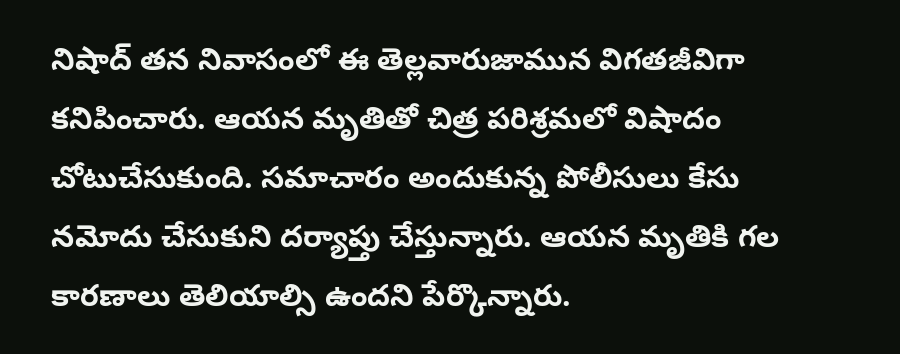నిషాద్ తన నివాసంలో ఈ తెల్లవారుజామున విగతజీవిగా కనిపించారు. ఆయన మృతితో చిత్ర పరిశ్రమలో విషాదం చోటుచేసుకుంది. సమాచారం అందుకున్న పోలీసులు కేసు నమోదు చేసుకుని దర్యాప్తు చేస్తున్నారు. ఆయన మృతికి గల కారణాలు తెలియాల్సి ఉందని పేర్కొన్నారు.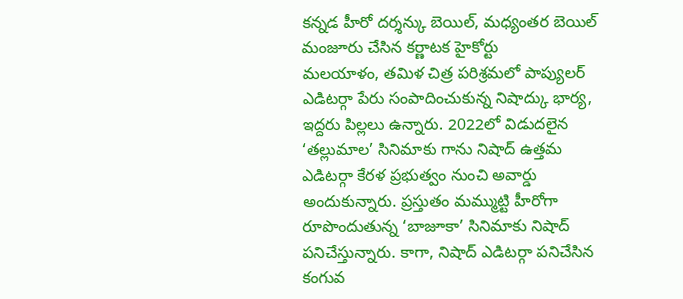కన్నడ హీరో దర్శన్కు బెయిల్, మధ్యంతర బెయిల్ మంజూరు చేసిన కర్ణాటక హైకోర్టు
మలయాళం, తమిళ చిత్ర పరిశ్రమలో పాప్యులర్ ఎడిటర్గా పేరు సంపాదించుకున్న నిషాద్కు భార్య, ఇద్దరు పిల్లలు ఉన్నారు. 2022లో విడుదలైన ‘తల్లుమాల’ సినిమాకు గాను నిషాద్ ఉత్తమ ఎడిటర్గా కేరళ ప్రభుత్వం నుంచి అవార్డు అందుకున్నారు. ప్రస్తుతం మమ్ముట్టి హీరోగా రూపొందుతున్న ‘బాజూకా’ సినిమాకు నిషాద్ పనిచేస్తున్నారు. కాగా, నిషాద్ ఎడిటర్గా పనిచేసిన కంగువ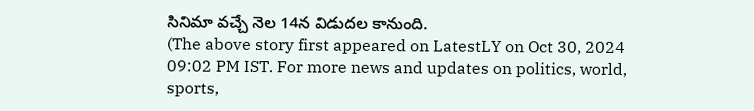సినిమా వచ్చే నెల 14న విడుదల కానుంది.
(The above story first appeared on LatestLY on Oct 30, 2024 09:02 PM IST. For more news and updates on politics, world, sports,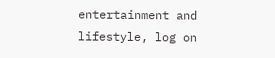entertainment and lifestyle, log on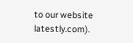to our website latestly.com).